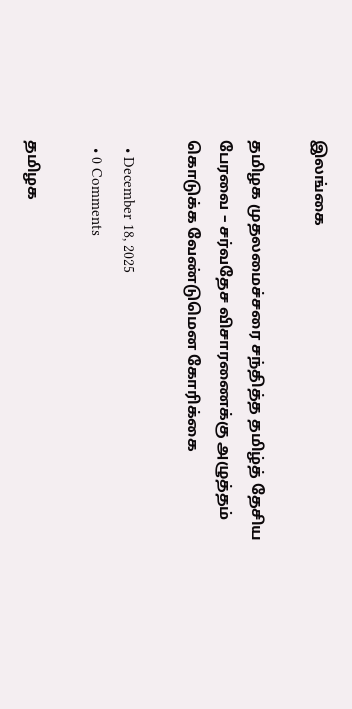இலங்கை

தமிழக முதலமைச்சரை சந்தித்த தமிழ்த் தேசிய பேரவை – சர்வதேச விசாரணைக்கு அழுத்தம் கொடுக்க வேண்டுமென கோரிக்கை

  • December 18, 2025
  • 0 Comments

தமிழக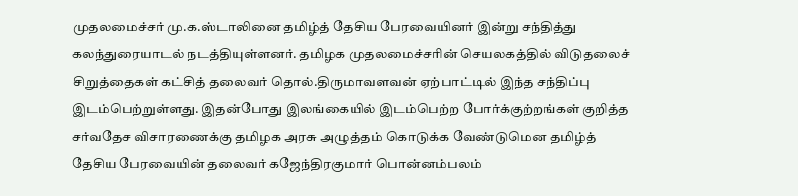முதலமைச்சர் மு.க.ஸ்டாலினை தமிழ்த் தேசிய பேரவையினர் இன்று சந்தித்து கலந்துரையாடல் நடத்தியுள்ளனர். தமிழக முதலமைச்சரின் செயலகத்தில் விடுதலைச் சிறுத்தைகள் கட்சித் தலைவர் தொல்.திருமாவளவன் ஏற்பாட்டில் இந்த சந்திப்பு இடம்பெற்றுள்ளது. இதன்போது இலங்கையில் இடம்பெற்ற போர்க்குற்றங்கள் குறித்த சர்வதேச விசாரணைக்கு தமிழக அரசு அழுத்தம் கொடுக்க வேண்டுமென தமிழ்த் தேசிய பேரவையின் தலைவர் கஜேந்திரகுமார் பொன்னம்பலம்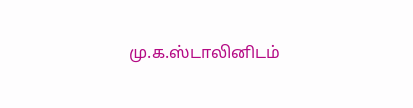மு.க.ஸ்டாலினிடம்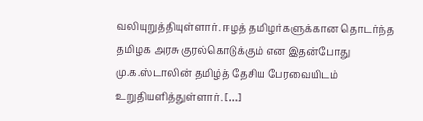வலியுறுத்தியுள்ளார். ஈழத் தமிழர்களுக்கான தொடர்ந்த தமிழக அரசு குரல்கொடுக்கும் என இதன்போது மு.க.ஸ்டாலின் தமிழ்த் தேசிய பேரவையிடம் உறுதியளித்துள்ளார். […]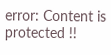error: Content is protected !!